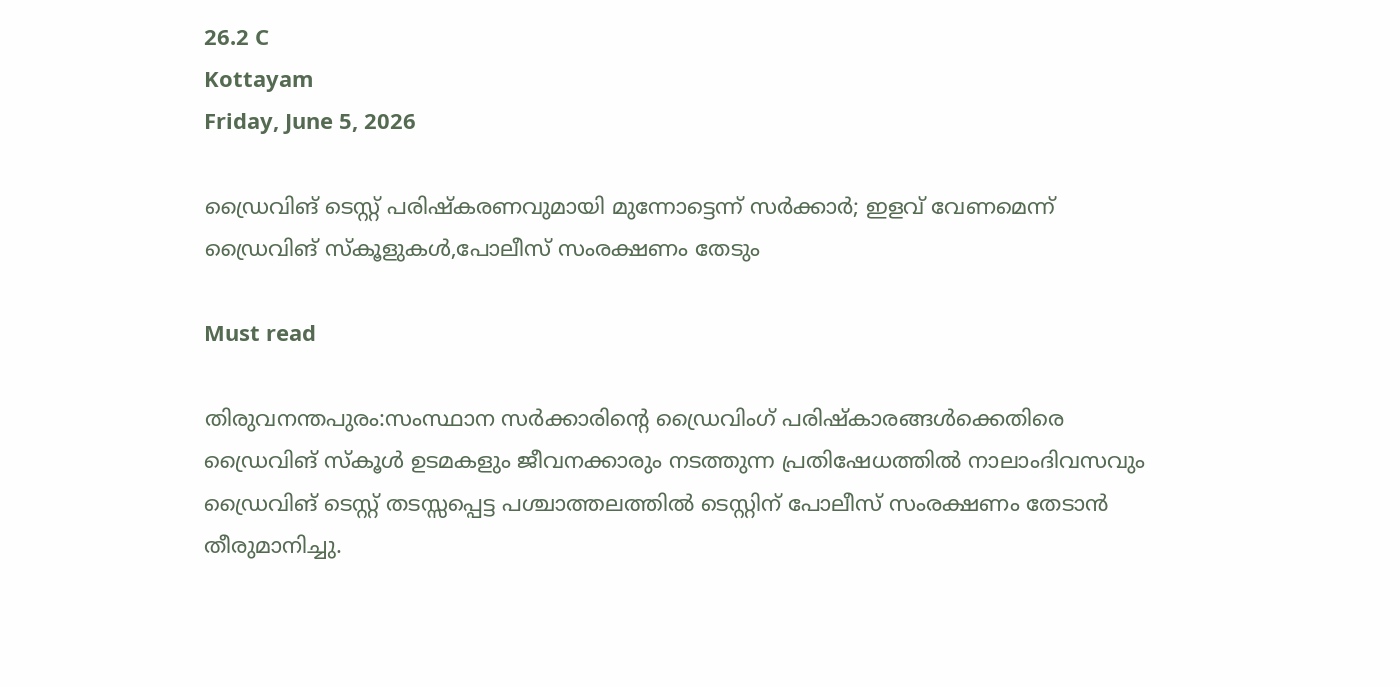26.2 C
Kottayam
Friday, June 5, 2026

ഡ്രൈവിങ് ടെസ്റ്റ് പരിഷ്‌കരണവുമായി മുന്നോട്ടെന്ന് സർക്കാർ; ഇളവ് വേണമെന്ന് ഡ്രൈവിങ് സ്‌കൂളുകൾ,പോലീസ് സംരക്ഷണം തേടും

Must read

തിരുവനന്തപുരം:സംസ്ഥാന സര്‍ക്കാരിന്റെ ഡ്രൈവിംഗ് പരിഷ്‌കാരങ്ങള്‍ക്കെതിരെ ഡ്രൈവിങ് സ്‌കൂള്‍ ഉടമകളും ജീവനക്കാരും നടത്തുന്ന പ്രതിഷേധത്തില്‍ നാലാംദിവസവും ഡ്രൈവിങ് ടെസ്റ്റ് തടസ്സപ്പെട്ട പശ്ചാത്തലത്തില്‍ ടെസ്റ്റിന് പോലീസ് സംരക്ഷണം തേടാന്‍ തീരുമാനിച്ചു.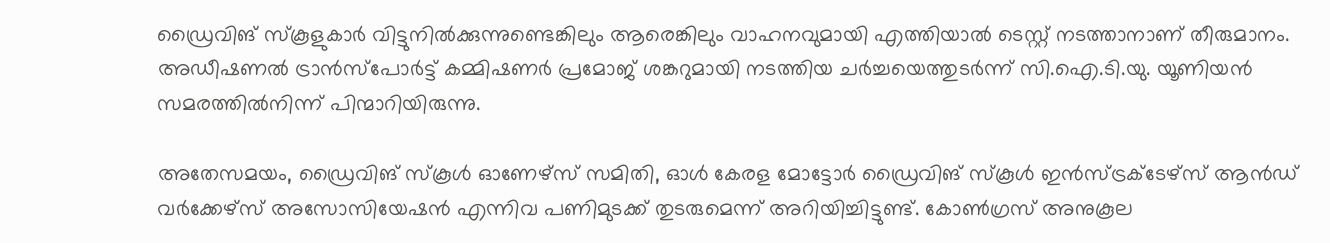ഡ്രൈവിങ് സ്‌കൂളുകാര്‍ വിട്ടുനില്‍ക്കുന്നുണ്ടെങ്കിലും ആരെങ്കിലും വാഹനവുമായി എത്തിയാല്‍ ടെസ്റ്റ് നടത്താനാണ് തീരുമാനം. അഡീഷണല്‍ ട്രാന്‍സ്‌പോര്‍ട്ട് കമ്മിഷണര്‍ പ്രമോജ് ശങ്കറുമായി നടത്തിയ ചര്‍ച്ചയെത്തുടര്‍ന്ന് സി.ഐ.ടി.യു. യൂണിയന്‍ സമരത്തില്‍നിന്ന് പിന്മാറിയിരുന്നു.

അതേസമയം, ഡ്രൈവിങ് സ്‌കൂള്‍ ഓണേഴ്സ് സമിതി, ഓള്‍ കേരള മോട്ടോര്‍ ഡ്രൈവിങ് സ്‌കൂള്‍ ഇന്‍സ്ട്രക്ടേഴ്സ് ആന്‍ഡ് വര്‍ക്കേഴ്സ് അസോസിയേഷന്‍ എന്നിവ പണിമുടക്ക് തുടരുമെന്ന് അറിയിച്ചിട്ടുണ്ട്. കോണ്‍ഗ്രസ് അനുകൂല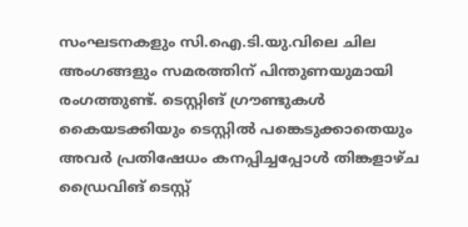സംഘടനകളും സി.ഐ.ടി.യു.വിലെ ചില അംഗങ്ങളും സമരത്തിന് പിന്തുണയുമായി രംഗത്തുണ്ട്. ടെസ്റ്റിങ് ഗ്രൗണ്ടുകള്‍ കൈയടക്കിയും ടെസ്റ്റില്‍ പങ്കെടുക്കാതെയും അവര്‍ പ്രതിഷേധം കനപ്പിച്ചപ്പോള്‍ തിങ്കളാഴ്ച ഡ്രൈവിങ് ടെസ്റ്റ്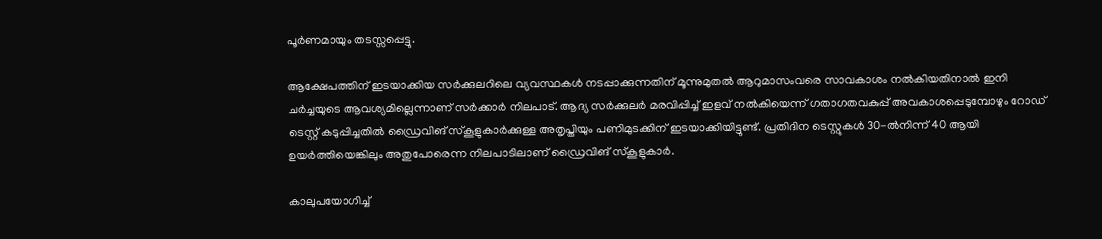പൂര്‍ണമായും തടസ്സപ്പെട്ടു.

ആക്ഷേപത്തിന് ഇടയാക്കിയ സര്‍ക്കുലറിലെ വ്യവസ്ഥകള്‍ നടപ്പാക്കുന്നതിന് മൂന്നുമുതല്‍ ആറുമാസംവരെ സാവകാശം നല്‍കിയതിനാല്‍ ഇനി ചര്‍ച്ചയുടെ ആവശ്യമില്ലെന്നാണ് സര്‍ക്കാര്‍ നിലപാട്. ആദ്യ സര്‍ക്കുലര്‍ മരവിപ്പിച്ച് ഇളവ് നല്‍കിയെന്ന് ഗതാഗതവകുപ്പ് അവകാശപ്പെടുമ്പോഴും റോഡ് ടെസ്റ്റ് കടുപ്പിച്ചതില്‍ ഡ്രൈവിങ് സ്‌കൂളുകാര്‍ക്കുള്ള അതൃപ്തിയും പണിമുടക്കിന് ഇടയാക്കിയിട്ടുണ്ട്. പ്രതിദിന ടെസ്റ്റുകള്‍ 30-ല്‍നിന്ന് 40 ആയി ഉയര്‍ത്തിയെങ്കിലും അതുപോരെന്ന നിലപാടിലാണ് ഡ്രൈവിങ് സ്‌കൂളുകാര്‍.

കാലുപയോഗിച്ച്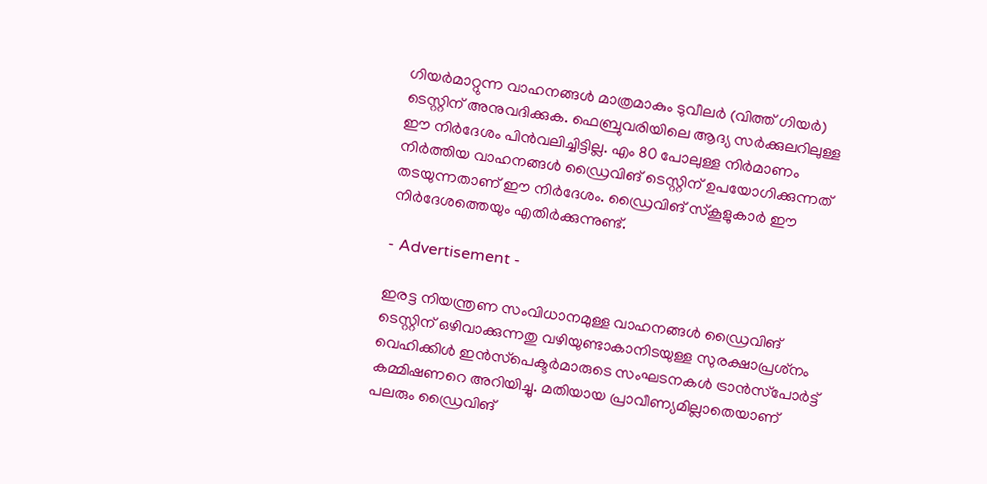ഗിയര്‍മാറ്റുന്ന വാഹനങ്ങള്‍ മാത്രമാകും ടുവീലര്‍ (വിത്ത് ഗിയര്‍) ടെസ്റ്റിന് അനുവദിക്കുക. ഫെബ്രുവരിയിലെ ആദ്യ സര്‍ക്കുലറിലുള്ള ഈ നിര്‍ദേശം പിന്‍വലിച്ചിട്ടില്ല. എം 80 പോലുള്ള നിര്‍മാണം നിര്‍ത്തിയ വാഹനങ്ങള്‍ ഡ്രൈവിങ് ടെസ്റ്റിന് ഉപയോഗിക്കുന്നത് തടയുന്നതാണ് ഈ നിര്‍ദേശം. ഡ്രൈവിങ് സ്‌കൂളുകാര്‍ ഈ നിര്‍ദേശത്തെയും എതിര്‍ക്കുന്നുണ്ട്.

- Advertisement -

ഇരട്ട നിയന്ത്രണ സംവിധാനമുള്ള വാഹനങ്ങള്‍ ഡ്രൈവിങ് ടെസ്റ്റിന് ഒഴിവാക്കുന്നതു വഴിയുണ്ടാകാനിടയുള്ള സുരക്ഷാപ്രശ്‌നം വെഹിക്കിള്‍ ഇന്‍സ്‌പെക്ടര്‍മാരുടെ സംഘടനകള്‍ ട്രാന്‍സ്‌പോര്‍ട്ട് കമ്മിഷണറെ അറിയിച്ചു. മതിയായ പ്രാവീണ്യമില്ലാതെയാണ് പലരും ഡ്രൈവിങ്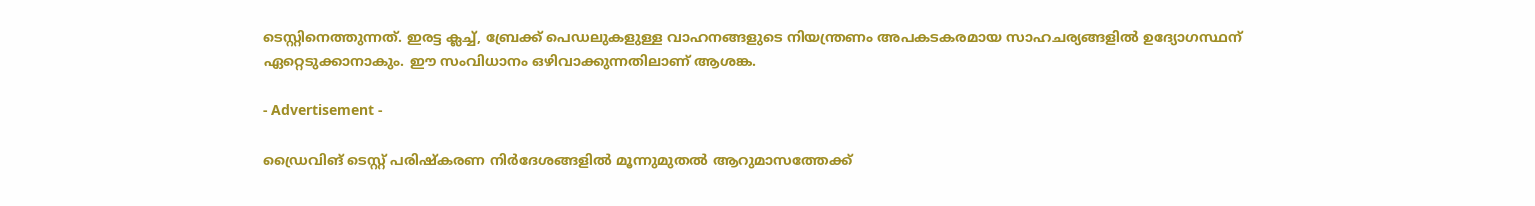ടെസ്റ്റിനെത്തുന്നത്. ഇരട്ട ക്ലച്ച്, ബ്രേക്ക് പെഡലുകളുള്ള വാഹനങ്ങളുടെ നിയന്ത്രണം അപകടകരമായ സാഹചര്യങ്ങളില്‍ ഉദ്യോഗസ്ഥന് ഏറ്റെടുക്കാനാകും. ഈ സംവിധാനം ഒഴിവാക്കുന്നതിലാണ് ആശങ്ക.

- Advertisement -

ഡ്രൈവിങ് ടെസ്റ്റ് പരിഷ്‌കരണ നിര്‍ദേശങ്ങളില്‍ മൂന്നുമുതല്‍ ആറുമാസത്തേക്ക്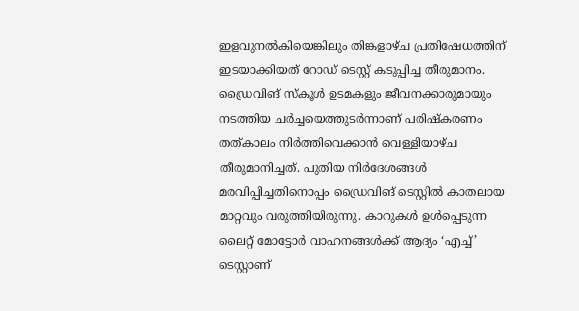ഇളവുനല്‍കിയെങ്കിലും തിങ്കളാഴ്ച പ്രതിഷേധത്തിന് ഇടയാക്കിയത് റോഡ് ടെസ്റ്റ് കടുപ്പിച്ച തീരുമാനം. ഡ്രൈവിങ് സ്‌കൂള്‍ ഉടമകളും ജീവനക്കാരുമായും നടത്തിയ ചര്‍ച്ചയെത്തുടര്‍ന്നാണ് പരിഷ്‌കരണം തത്കാലം നിര്‍ത്തിവെക്കാന്‍ വെള്ളിയാഴ്ച തീരുമാനിച്ചത്. പുതിയ നിര്‍ദേശങ്ങള്‍ മരവിപ്പിച്ചതിനൊപ്പം ഡ്രൈവിങ് ടെസ്റ്റില്‍ കാതലായ മാറ്റവും വരുത്തിയിരുന്നു. കാറുകള്‍ ഉള്‍പ്പെടുന്ന ലൈറ്റ് മോട്ടോര്‍ വാഹനങ്ങള്‍ക്ക് ആദ്യം ‘എച്ച്’ ടെസ്റ്റാണ്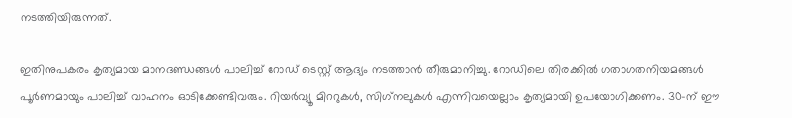നടത്തിയിരുന്നത്.

ഇതിനുപകരം കൃത്യമായ മാനദണ്ഡങ്ങള്‍ പാലിച്ച് റോഡ് ടെസ്റ്റ് ആദ്യം നടത്താന്‍ തീരുമാനിച്ചു. റോഡിലെ തിരക്കില്‍ ഗതാഗതനിയമങ്ങള്‍ പൂര്‍ണമായും പാലിച്ച് വാഹനം ഓടിക്കേണ്ടിവരും. റിയര്‍വ്യൂ മിററുകള്‍, സിഗ്‌നലുകള്‍ എന്നിവയെല്ലാം കൃത്യമായി ഉപയോഗിക്കണം. 30-ന് ഈ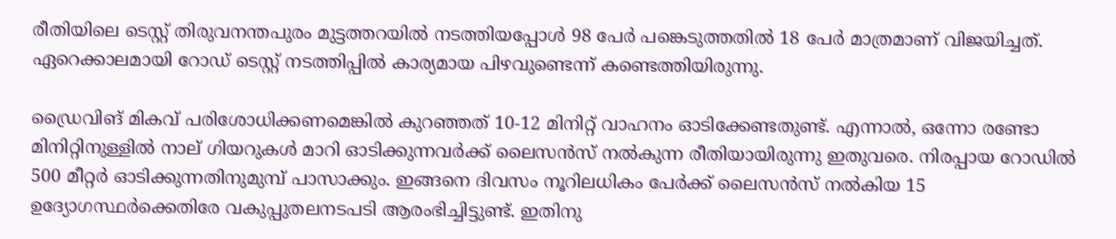രീതിയിലെ ടെസ്റ്റ് തിരുവനന്തപുരം മുട്ടത്തറയില്‍ നടത്തിയപ്പോള്‍ 98 പേര്‍ പങ്കെടുത്തതില്‍ 18 പേര്‍ മാത്രമാണ് വിജയിച്ചത്. ഏറെക്കാലമായി റോഡ് ടെസ്റ്റ് നടത്തിപ്പില്‍ കാര്യമായ പിഴവുണ്ടെന്ന് കണ്ടെത്തിയിരുന്നു.

ഡ്രൈവിങ് മികവ് പരിശോധിക്കണമെങ്കില്‍ കുറഞ്ഞത് 10-12 മിനിറ്റ് വാഹനം ഓടിക്കേണ്ടതുണ്ട്. എന്നാല്‍, ഒന്നോ രണ്ടോ മിനിറ്റിനുള്ളില്‍ നാല് ഗിയറുകള്‍ മാറി ഓടിക്കുന്നവര്‍ക്ക് ലൈസന്‍സ് നല്‍കുന്ന രീതിയായിരുന്നു ഇതുവരെ. നിരപ്പായ റോഡില്‍ 500 മീറ്റര്‍ ഓടിക്കുന്നതിനുമുമ്പ് പാസാക്കും. ഇങ്ങനെ ദിവസം നൂറിലധികം പേര്‍ക്ക് ലൈസന്‍സ് നല്‍കിയ 15 ഉദ്യോഗസ്ഥര്‍ക്കെതിരേ വകുപ്പുതലനടപടി ആരംഭിച്ചിട്ടുണ്ട്. ഇതിനു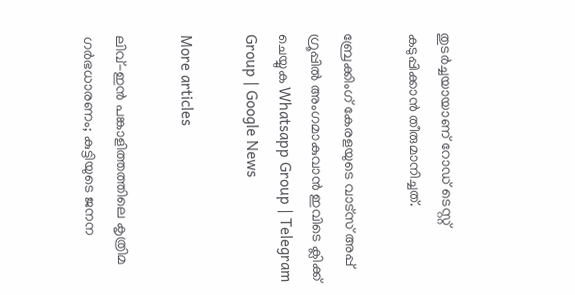തുടര്‍ച്ചയായാണ് റോഡ് ടെസ്റ്റ് കടുപ്പിക്കാന്‍ തീരുമാനിച്ചത്.

ബ്രേക്കിംഗ് കേരളയുടെ വാട്സ് അപ്പ് ഗ്രൂപ്പിൽ അംഗമാകുവാൻ ഇവിടെ ക്ലിക്ക് ചെയ്യുക Whatsapp Group | Telegram Group | Google News

More articles

ലിവ്-ഇൻ പങ്കാളിത്തത്തിലെ കൃത്രിമ ഗർഭധാരണം; കുട്ടിയുടെ ജനന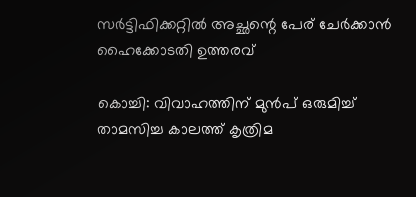സർട്ടിഫിക്കറ്റിൽ അച്ഛന്റെ പേര് ചേർക്കാൻ ഹൈക്കോടതി ഉത്തരവ്

കൊച്ചി: വിവാഹത്തിന് മുൻപ് ഒരുമിച്ച് താമസിച്ച കാലത്ത് കൃത്രിമ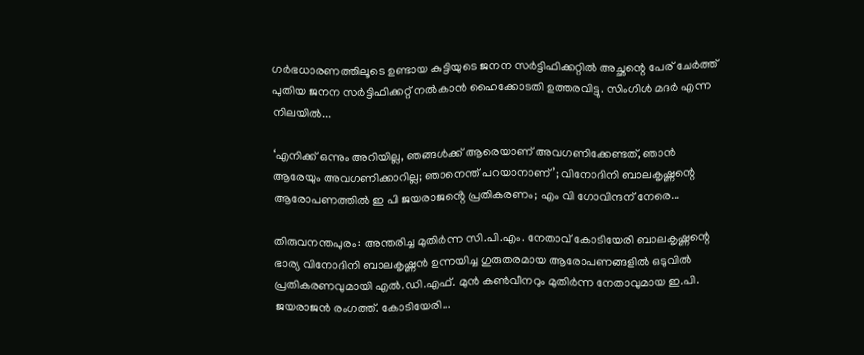ഗർഭധാരണത്തിലൂടെ ഉണ്ടായ കുട്ടിയുടെ ജനന സർട്ടിഫിക്കറ്റിൽ അച്ഛന്റെ പേര് ചേർത്ത് പുതിയ ജനന സർട്ടിഫിക്കറ്റ് നൽകാൻ ഹൈക്കോടതി ഉത്തരവിട്ടു. സിംഗിൾ മദർ എന്ന നിലയിൽ...

‘എനിക്ക് ഒന്നും അറിയില്ല, ഞങ്ങള്‍ക്ക് ആരെയാണ് അവഗണിക്കേണ്ടത്, ഞാന്‍ ആരേയും അവഗണിക്കാറില്ല; ഞാനെന്ത് പറയാനാണ്’; വിനോദിനി ബാലകൃഷ്ണന്റെ ആരോപണത്തില്‍ ഇ പി ജയരാജൻ്റെ പ്രതികരണം; എം വി ഗോവിന്ദന് നേരെ...

തിരുവനന്തപുരം: അന്തരിച്ച മുതിര്‍ന്ന സി.പി.എം. നേതാവ് കോടിയേരി ബാലകൃഷ്ണന്റെ ഭാര്യ വിനോദിനി ബാലകൃഷ്ണന്‍ ഉന്നയിച്ച ഗുരുതരമായ ആരോപണങ്ങളില്‍ ഒടുവില്‍ പ്രതികരണവുമായി എല്‍.ഡി.എഫ്. മുന്‍ കണ്‍വീനറും മുതിര്‍ന്ന നേതാവുമായ ഇ.പി. ജയരാജന്‍ രംഗത്ത്. കോടിയേരി...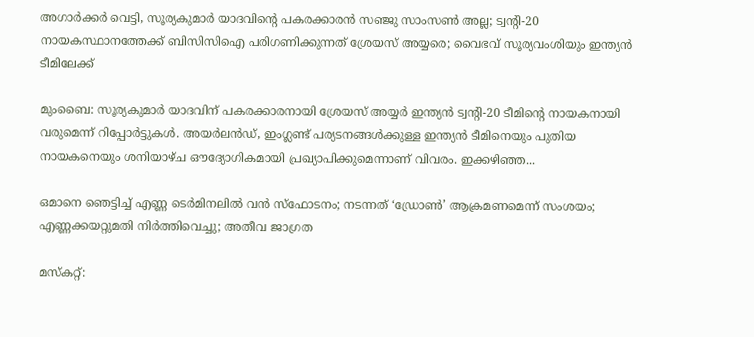അഗാർക്കർ വെട്ടി, സൂര്യകുമാര്‍ യാദവിന്റെ പകരക്കാരന്‍ സഞ്ജു സാംസണ്‍ അല്ല; ട്വന്റി-20 നായകസ്ഥാനത്തേക്ക് ബിസിസിഐ പരിഗണിക്കുന്നത് ശ്രേയസ് അയ്യരെ; വൈഭവ് സൂര്യവംശിയും ഇന്ത്യന്‍ ടീമിലേക്ക്

മുംബൈ: സൂര്യകുമാര്‍ യാദവിന് പകരക്കാരനായി ശ്രേയസ് അയ്യര്‍ ഇന്ത്യന്‍ ട്വന്റി-20 ടീമിന്റെ നായകനായി വരുമെന്ന് റിപ്പോര്‍ട്ടുകള്‍. അയര്‍ലന്‍ഡ്, ഇംഗ്ലണ്ട് പര്യടനങ്ങള്‍ക്കുള്ള ഇന്ത്യന്‍ ടീമിനെയും പുതിയ നായകനെയും ശനിയാഴ്ച ഔദ്യോഗികമായി പ്രഖ്യാപിക്കുമെന്നാണ് വിവരം. ഇക്കഴിഞ്ഞ...

ഒമാനെ ഞെട്ടിച്ച് എണ്ണ ടെർമിനലിൽ വൻ സ്ഫോടനം; നടന്നത് ‘ഡ്രോൺ’ ആക്രമണമെന്ന് സംശയം; എണ്ണക്കയറ്റുമതി നിർത്തിവെച്ചു; അതീവ ജാഗ്രത

മസ്കറ്റ്: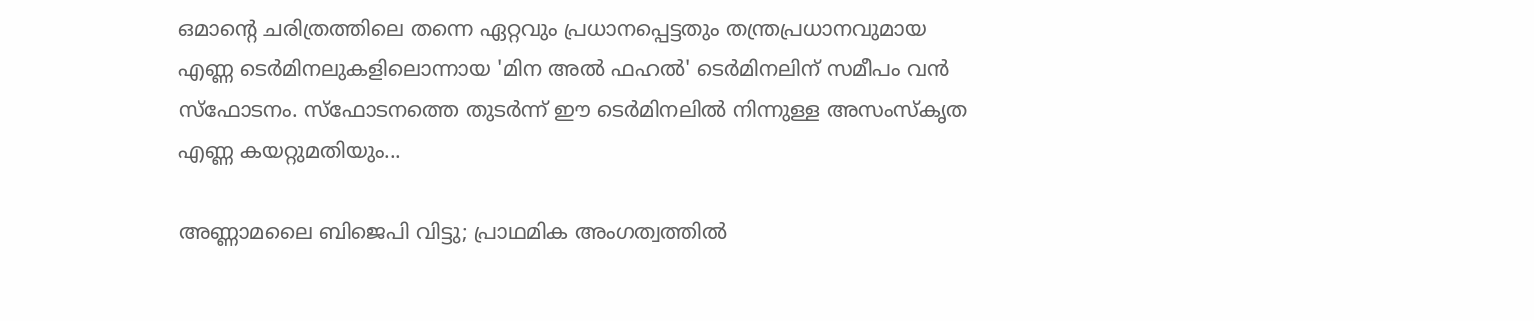ഒമാന്റെ ചരിത്രത്തിലെ തന്നെ ഏറ്റവും പ്രധാനപ്പെട്ടതും തന്ത്രപ്രധാനവുമായ എണ്ണ ടെർമിനലുകളിലൊന്നായ 'മിന അൽ ഫഹൽ' ടെർമിനലിന് സമീപം വൻ സ്ഫോടനം. സ്ഫോടനത്തെ തുടർന്ന് ഈ ടെർമിനലിൽ നിന്നുള്ള അസംസ്കൃത എണ്ണ കയറ്റുമതിയും...

അണ്ണാമലൈ ബിജെപി വിട്ടു; പ്രാഥമിക അംഗത്വത്തില്‍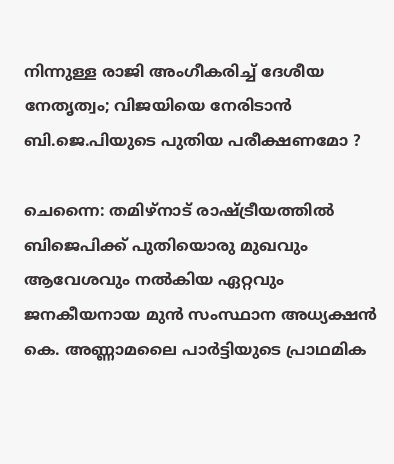നിന്നുള്ള രാജി അംഗീകരിച്ച് ദേശീയ നേതൃത്വം; വിജയിയെ നേരിടാൻ ബി.ജെ.പിയുടെ പുതിയ പരീക്ഷണമോ ?

ചെന്നൈ: തമിഴ്നാട് രാഷ്ട്രീയത്തില്‍ ബിജെപിക്ക് പുതിയൊരു മുഖവും ആവേശവും നല്‍കിയ ഏറ്റവും ജനകീയനായ മുന്‍ സംസ്ഥാന അധ്യക്ഷന്‍ കെ. അണ്ണാമലൈ പാര്‍ട്ടിയുടെ പ്രാഥമിക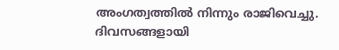അംഗത്വത്തില്‍ നിന്നും രാജിവെച്ചു. ദിവസങ്ങളായി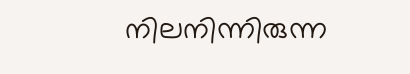നിലനിന്നിരുന്ന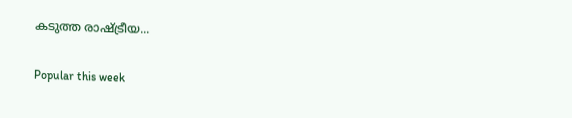കടുത്ത രാഷ്ട്രീയ...

Popular this week